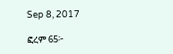Sep 8, 2017

ፎረም 65፦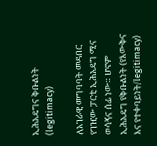ኢሕአዴግና ቅቡልነት (legitimacy)

ለአገራዊ መግባባት መዳበር የገዢው ፓርቲ ኢሕአዴግ ሚና ወሳኝና ሰፊ ነው። ሆኖም ኢሕአዴግ የቅቡልነት (የእውቅና እና የተቀባይነት/legitimacy)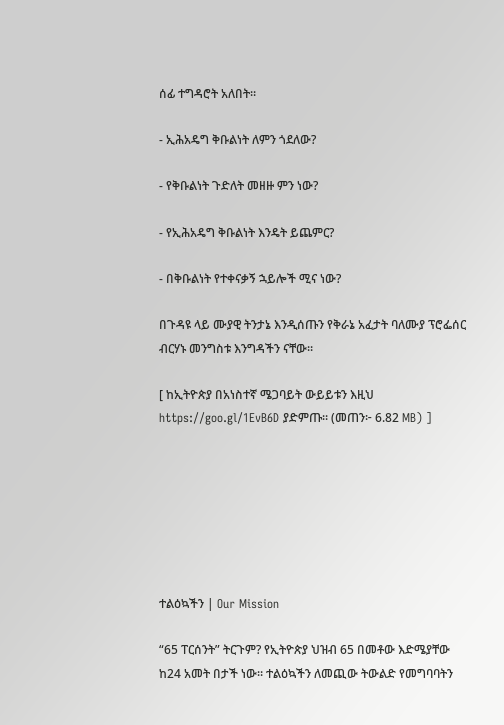ሰፊ ተግዳሮት አለበት።

- ኢሕአዴግ ቅቡልነት ለምን ጎደለው?

- የቅቡልነት ጉድለት መዘዙ ምን ነው?

- የኢሕአዴግ ቅቡልነት እንዴት ይጨምር?

- በቅቡልነት የተቀናቃኝ ኋይሎች ሚና ነው?

በጉዳዩ ላይ ሙያዊ ትንታኔ እንዲሰጡን የቅራኔ አፈታት ባለሙያ ፕሮፌሰር ብርሃኑ መንግስቱ እንግዳችን ናቸው።

[ ከኢትዮጵያ በአነስተኛ ሜጋባይት ውይይቱን እዚህ https://goo.gl/1EvB6D ያድምጡ። (መጠን፦ 6.82 MB) ]







ተልዕኳችን | Our Mission

“65 ፐርሰንት” ትርጉም? የኢትዮጵያ ህዝብ 65 በመቶው እድሜያቸው ከ24 አመት በታች ነው። ተልዕኳችን ለመጪው ትውልድ የመግባባትን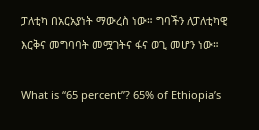ፓለቲካ በአርአያነት ማውረስ ነው። ግባችን ለፓለቲካዊ እርቅና መግባባት መሟገትና ፋና ወጊ መሆን ነው።

What is “65 percent”? 65% of Ethiopia’s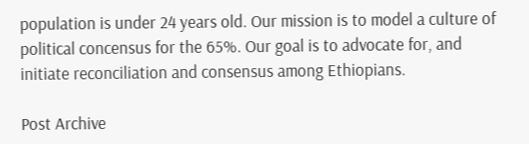population is under 24 years old. Our mission is to model a culture of political concensus for the 65%. Our goal is to advocate for, and initiate reconciliation and consensus among Ethiopians.

Post Archive